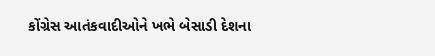કોંગ્રેસ આતંકવાદીઓને ખભે બેસાડી દેશના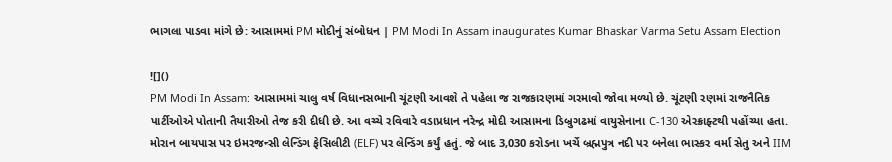ભાગલા પાડવા માંગે છે: આસામમાં PM મોદીનું સંબોધન | PM Modi In Assam inaugurates Kumar Bhaskar Varma Setu Assam Election

![]()
PM Modi In Assam: આસામમાં ચાલુ વર્ષ વિધાનસભાની ચૂંટણી આવશે તે પહેલા જ રાજકારણમાં ગરમાવો જોવા મળ્યો છે. ચૂંટણી રણમાં રાજનૈતિક પાર્ટીઓએ પોતાની તૈયારીઓ તેજ કરી દીધી છે. આ વચ્ચે રવિવારે વડાપ્રધાન નરેન્દ્ર મોદી આસામના ડિબ્રુગઢમાં વાયુસેનાના C-130 એરક્રાફ્ટથી પહોંચ્યા હતા. મોરાન બાયપાસ પર ઇમરજન્સી લેન્ડિંગ ફેસિલીટી (ELF) પર લેન્ડિંગ કર્યું હતું. જે બાદ 3,030 કરોડના ખર્ચે બ્રહ્મપુત્ર નદી પર બનેલા ભાસ્કર વર્મા સેતુ અને IIM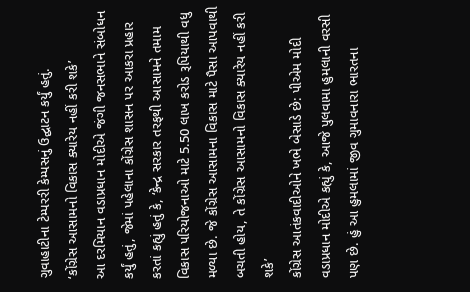ગુવાહાટીના ટેમ્પરરી કેમ્પસનું ઉદ્ઘાટન કર્યું હતું.
‘કોંગ્રેસ આસામનો વિકાસ ક્યારેય નહીં કરી શકે’
આ દરમિયાન વડાપ્રધાન મોદીએ જંગી જનસભાને સંબોધન કર્યું હતું, જેમાં પહેલાના કોંગ્રેસ શાસન પર આકરા પ્રહાર કરતાં કહ્યું હતું કે, ‘કેન્દ્ર સરકાર તરફથી આસામને તમામ વિકાસ પરિયોજનાઓ માટે 5.50 લાખ કરોડ રૂપિયાથી વધુ મળ્યા છે. જે કોંગ્રેસ આસામના વિકાસ માટે પૈસા આપવાથી બચતી હોય, તે કોંગ્રેસ આસામનો વિકાસ ક્યારેય નહીં કરી શકે’
કોંગ્રેસ આતંકવાદીઓને ખભે બેસાડે છે: પીએમ મોદી
વડાપ્રધાન મોદીએ કહ્યું કે, આજે પુલવામા હુમલાની વરસી પણ છે. હું આ હુમલામાં જીવ ગુમાવનારા ભારતના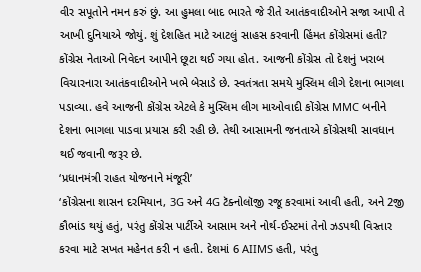વીર સપૂતોને નમન કરું છું. આ હુમલા બાદ ભારતે જે રીતે આતંકવાદીઓને સજા આપી તે આખી દુનિયાએ જોયું. શું દેશહિત માટે આટલું સાહસ કરવાની હિંમત કોંગ્રેસમાં હતી? કોંગ્રેસ નેતાઓ નિવેદન આપીને છૂટા થઈ ગયા હોત. આજની કોંગ્રેસ તો દેશનું ખરાબ વિચારનારા આતંકવાદીઓને ખભે બેસાડે છે. સ્વતંત્રતા સમયે મુસ્લિમ લીગે દેશના ભાગલા પડાવ્યા. હવે આજની કોંગ્રેસ એટલે કે મુસ્લિમ લીગ માઓવાદી કોંગ્રેસ MMC બનીને દેશના ભાગલા પાડવા પ્રયાસ કરી રહી છે. તેથી આસામની જનતાએ કોંગ્રેસથી સાવધાન થઈ જવાની જરૂર છે.
‘પ્રધાનમંત્રી રાહત યોજનાને મંજૂરી’
‘કોંગ્રેસના શાસન દરમિયાન, 3G અને 4G ટૅક્નોલૉજી રજૂ કરવામાં આવી હતી, અને 2જી કૌભાંડ થયું હતું, પરંતુ કોંગ્રેસ પાર્ટીએ આસામ અને નોર્થ-ઈસ્ટમાં તેનો ઝડપથી વિસ્તાર કરવા માટે સખત મહેનત કરી ન હતી. દેશમાં 6 AIIMS હતી, પરંતુ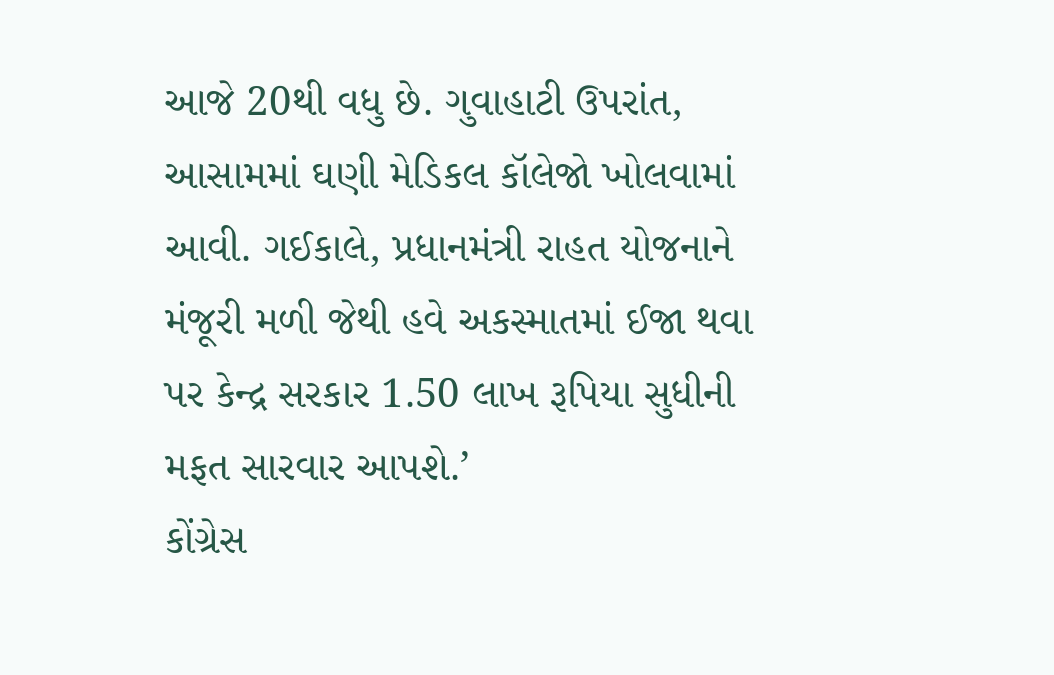આજે 20થી વધુ છે. ગુવાહાટી ઉપરાંત, આસામમાં ઘણી મેડિકલ કૉલેજો ખોલવામાં આવી. ગઈકાલે, પ્રધાનમંત્રી રાહત યોજનાને મંજૂરી મળી જેથી હવે અકસ્માતમાં ઈજા થવા પર કેન્દ્ર સરકાર 1.50 લાખ રૂપિયા સુધીની મફત સારવાર આપશે.’
કોંગ્રેસ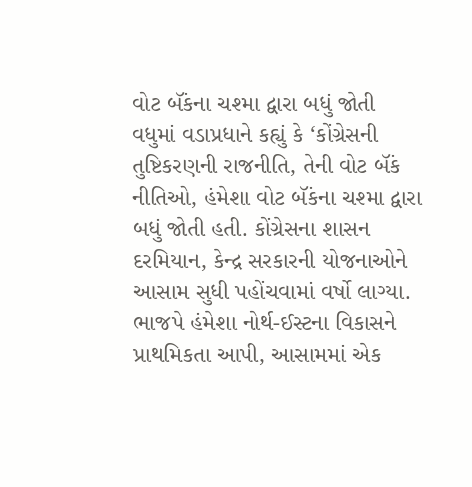વોટ બૅંકના ચશ્મા દ્વારા બધું જોતી
વધુમાં વડાપ્રધાને કહ્યું કે ‘કોંગ્રેસની તુષ્ટિકરણની રાજનીતિ, તેની વોટ બૅંક નીતિઓ, હંમેશા વોટ બૅંકના ચશ્મા દ્વારા બધું જોતી હતી. કોંગ્રેસના શાસન દરમિયાન, કેન્દ્ર સરકારની યોજનાઓને આસામ સુધી પહોંચવામાં વર્ષો લાગ્યા. ભાજપે હંમેશા નોર્થ-ઈસ્ટના વિકાસને પ્રાથમિકતા આપી, આસામમાં એક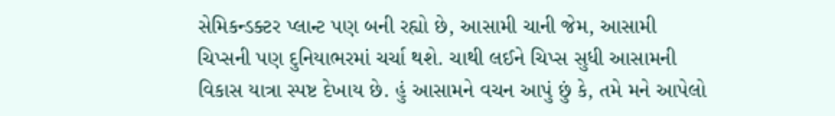સેમિકન્ડક્ટર પ્લાન્ટ પણ બની રહ્યો છે, આસામી ચાની જેમ, આસામી ચિપ્સની પણ દુનિયાભરમાં ચર્ચા થશે. ચાથી લઈને ચિપ્સ સુધી આસામની વિકાસ યાત્રા સ્પષ્ટ દેખાય છે. હું આસામને વચન આપું છું કે, તમે મને આપેલો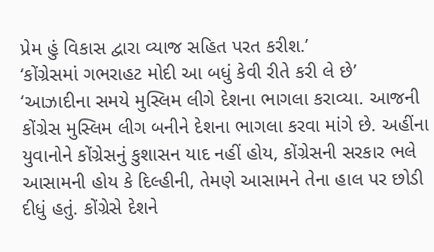પ્રેમ હું વિકાસ દ્વારા વ્યાજ સહિત પરત કરીશ.’
‘કોંગ્રેસમાં ગભરાહટ મોદી આ બધું કેવી રીતે કરી લે છે’
‘આઝાદીના સમયે મુસ્લિમ લીગે દેશના ભાગલા કરાવ્યા. આજની કોંગ્રેસ મુસ્લિમ લીગ બનીને દેશના ભાગલા કરવા માંગે છે. અહીંના યુવાનોને કોંગ્રેસનું કુશાસન યાદ નહીં હોય, કોંગ્રેસની સરકાર ભલે આસામની હોય કે દિલ્હીની, તેમણે આસામને તેના હાલ પર છોડી દીધું હતું. કોંગ્રેસે દેશને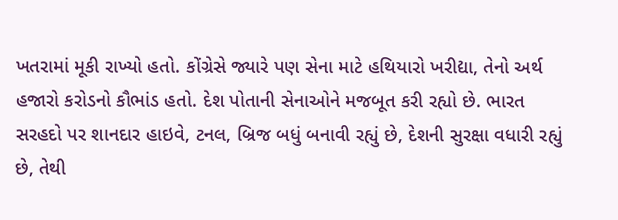ખતરામાં મૂકી રાખ્યો હતો. કોંગ્રેસે જ્યારે પણ સેના માટે હથિયારો ખરીદ્યા, તેનો અર્થ હજારો કરોડનો કૌભાંડ હતો. દેશ પોતાની સેનાઓને મજબૂત કરી રહ્યો છે. ભારત સરહદો પર શાનદાર હાઇવે, ટનલ, બ્રિજ બધું બનાવી રહ્યું છે, દેશની સુરક્ષા વધારી રહ્યું છે, તેથી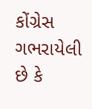કોંગ્રેસ ગભરાયેલી છે કે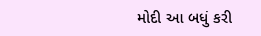મોદી આ બધું કરી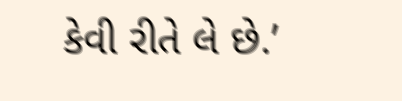કેવી રીતે લે છે.’